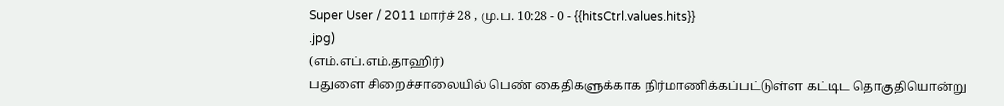Super User / 2011 மார்ச் 28 , மு.ப. 10:28 - 0 - {{hitsCtrl.values.hits}}
.jpg)
(எம்.எப்.எம்.தாஹிர்)
பதுளை சிறைச்சாலையில் பெண் கைதிகளுக்காக நிர்மாணிக்கப்பட்டுள்ள கட்டிட தொகுதியொன்று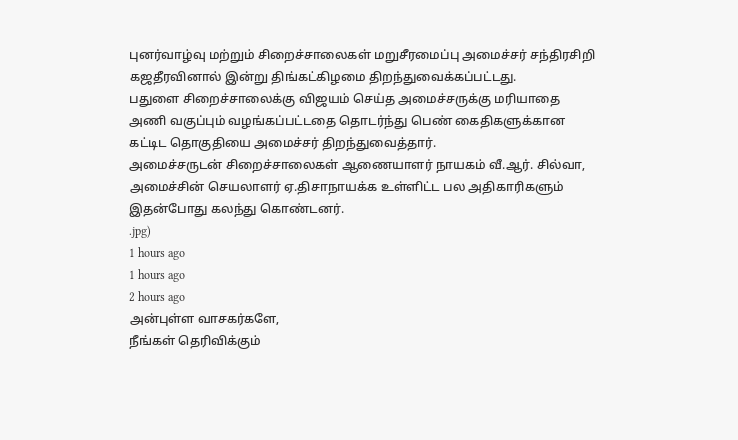புனர்வாழ்வு மற்றும் சிறைச்சாலைகள் மறுசீரமைப்பு அமைச்சர் சந்திரசிறி கஜதீரவினால் இன்று திங்கட்கிழமை திறந்துவைக்கப்பட்டது.
பதுளை சிறைச்சாலைக்கு விஜயம் செய்த அமைச்சருக்கு மரியாதை அணி வகுப்பும் வழங்கப்பட்டதை தொடர்ந்து பெண் கைதிகளுக்கான கட்டிட தொகுதியை அமைச்சர் திறந்துவைத்தார்.
அமைச்சருடன் சிறைச்சாலைகள் ஆணையாளர் நாயகம் வீ.ஆர். சில்வா, அமைச்சின் செயலாளர் ஏ.திசாநாயக்க உள்ளிட்ட பல அதிகாரிகளும் இதன்போது கலந்து கொண்டனர்.
.jpg)
1 hours ago
1 hours ago
2 hours ago
அன்புள்ள வாசகர்களே,
நீங்கள் தெரிவிக்கும்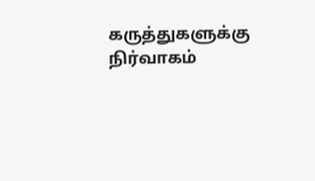கருத்துகளுக்கு நிர்வாகம்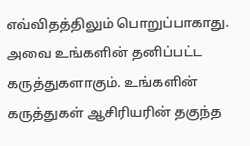எவ்விதத்திலும் பொறுப்பாகாது. அவை உங்களின் தனிப்பட்ட கருத்துகளாகும். உங்களின் கருத்துகள் ஆசிரியரின் தகுந்த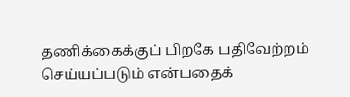தணிக்கைக்குப் பிறகே பதிவேற்றம் செய்யப்படும் என்பதைக்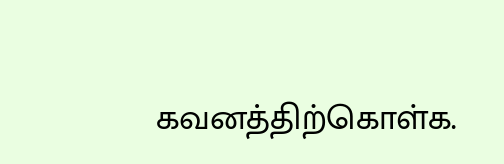கவனத்திற்கொள்க.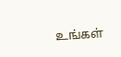உங்கள்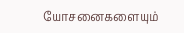யோசனைகளையும்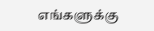எங்களுக்கு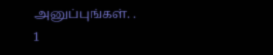அனுப்புங்கள். .
1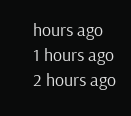hours ago
1 hours ago
2 hours ago